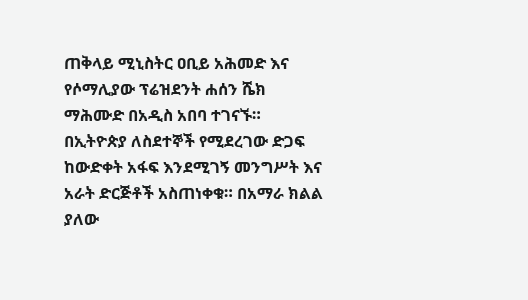ጠቅላይ ሚኒስትር ዐቢይ አሕመድ እና የሶማሊያው ፕሬዝደንት ሐሰን ሼክ ማሕሙድ በአዲስ አበባ ተገናኙ። በኢትዮጵያ ለስደተኞች የሚደረገው ድጋፍ ከውድቀት አፋፍ እንደሚገኝ መንግሥት እና አራት ድርጅቶች አስጠነቀቁ። በአማራ ክልል ያለው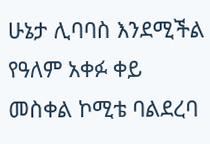ሁኔታ ሊባባስ እንደሚችል የዓለም አቀፉ ቀይ መስቀል ኮሚቴ ባልደረባ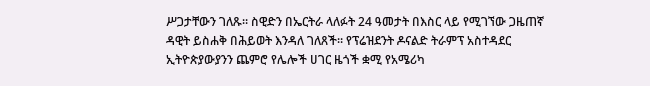ሥጋታቸውን ገለጹ። ስዊድን በኤርትራ ላለፉት 24 ዓመታት በእስር ላይ የሚገኘው ጋዜጠኛ ዳዊት ይስሐቅ በሕይወት እንዳለ ገለጸች። የፕሬዝደንት ዶናልድ ትራምፕ አስተዳደር ኢትዮጵያውያንን ጨምሮ የሌሎች ሀገር ዜጎች ቋሚ የአሜሪካ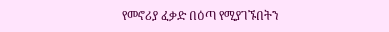የመኖሪያ ፈቃድ በዕጣ የሚያገኙበትን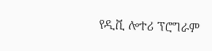የዲቪ ሎተሪ ፕሮግራም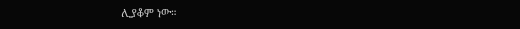ሊያቆም ነው።